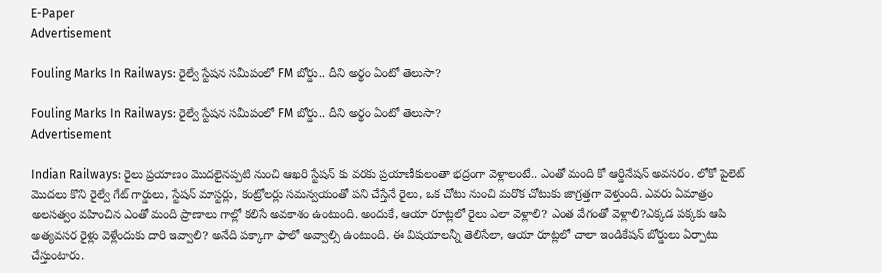E-Paper
Advertisement

Fouling Marks In Railways: రైల్వే స్టేషన సమీపంలో FM బోర్డు.. దీని అర్థం ఏంటో తెలుసా?

Fouling Marks In Railways: రైల్వే స్టేషన సమీపంలో FM బోర్డు.. దీని అర్థం ఏంటో తెలుసా?
Advertisement

Indian Railways: రైలు ప్రయాణం మొదలైనప్పటి నుంచి ఆఖరి స్టేషన్ కు వరకు ప్రయాణీకులంతా భద్రంగా వెళ్లాలంటే.. ఎంతో మంది కో ఆర్డినేషన్ అవసరం. లోకో పైలెట్ మొదలు కొని రైల్వే గేట్ గార్డులు, స్టేషన్ మాస్టర్లు, కంట్రోలర్లు సమన్వయంతో పని చేస్తేనే రైలు, ఒక చోటు నుంచి మరొక చోటుకు జాగ్రత్తగా వెళ్తుంది. ఎవరు ఏమాత్రం అలసత్వం వహించిన ఎంతో మంది ప్రాణాలు గాల్లో కలిసే అవకాశం ఉంటుంది. అందుకే, ఆయా రూట్లలో రైలు ఎలా వెళ్లాలి? ఎంత వేగంతో వెళ్లాలి?ఎక్కడ పక్కకు ఆపి అత్యవసర రైళ్లు వెళ్లేందుకు దారి ఇవ్వాలి? అనేది పక్కాగా ఫాలో అవ్వాల్సి ఉంటుంది. ఈ విషయాలన్నీ తెలిసేలా, ఆయా రూట్లలో చాలా ఇండికేషన్ బోర్డులు ఏర్పాటు చేస్తుంటారు.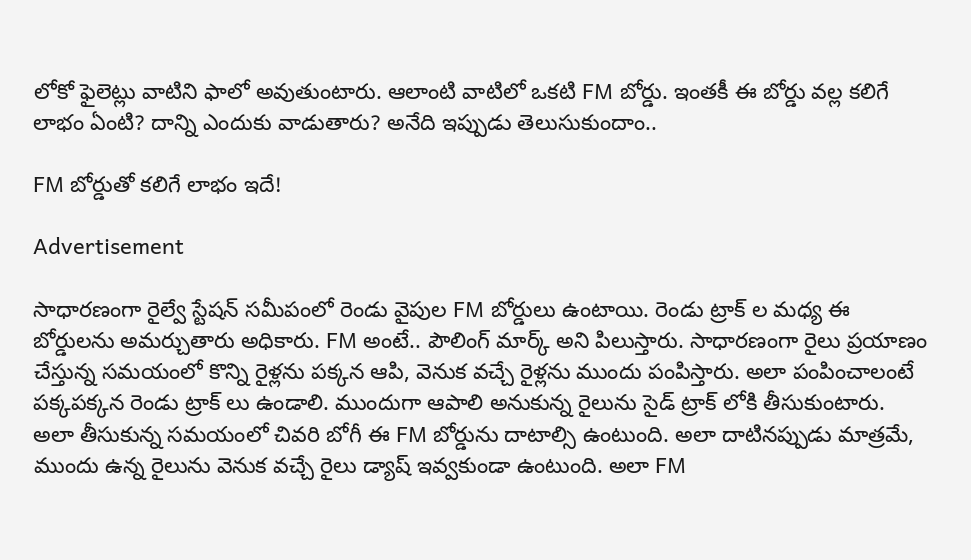లోకో ఫైలెట్లు వాటిని ఫాలో అవుతుంటారు. ఆలాంటి వాటిలో ఒకటి FM బోర్డు. ఇంతకీ ఈ బోర్డు వల్ల కలిగే లాభం ఏంటి? దాన్ని ఎందుకు వాడుతారు? అనేది ఇప్పుడు తెలుసుకుందాం..

FM బోర్డుతో కలిగే లాభం ఇదే!

Advertisement

సాధారణంగా రైల్వే స్టేషన్ సమీపంలో రెండు వైపుల FM బోర్డులు ఉంటాయి. రెండు ట్రాక్ ల మధ్య ఈ బోర్డులను అమర్చుతారు అధికారు. FM అంటే.. పౌలింగ్ మార్క్ అని పిలుస్తారు. సాధారణంగా రైలు ప్రయాణం చేస్తున్న సమయంలో కొన్ని రైళ్లను పక్కన ఆపి, వెనుక వచ్చే రైళ్లను ముందు పంపిస్తారు. అలా పంపించాలంటే పక్కపక్కన రెండు ట్రాక్ లు ఉండాలి. ముందుగా ఆపాలి అనుకున్న రైలును సైడ్ ట్రాక్ లోకి తీసుకుంటారు. అలా తీసుకున్న సమయంలో చివరి బోగీ ఈ FM బోర్డును దాటాల్సి ఉంటుంది. అలా దాటినప్పుడు మాత్రమే, ముందు ఉన్న రైలును వెనుక వచ్చే రైలు డ్యాష్ ఇవ్వకుండా ఉంటుంది. అలా FM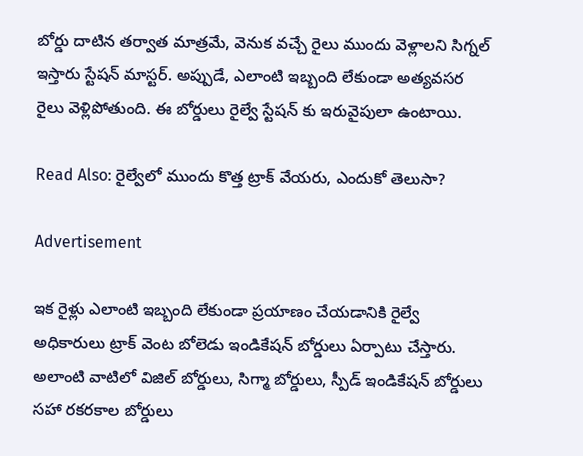బోర్డు దాటిన తర్వాత మాత్రమే, వెనుక వచ్చే రైలు ముందు వెళ్లాలని సిగ్నల్ ఇస్తారు స్టేషన్ మాస్టర్. అప్పుడే, ఎలాంటి ఇబ్బంది లేకుండా అత్యవసర రైలు వెళ్లిపోతుంది. ఈ బోర్డులు రైల్వే స్టేషన్ కు ఇరువైపులా ఉంటాయి.

Read Also: రైల్వేలో ముందు కొత్త ట్రాక్ వేయరు, ఎందుకో తెలుసా?

Advertisement

ఇక రైళ్లు ఎలాంటి ఇబ్బంది లేకుండా ప్రయాణం చేయడానికి రైల్వే అధికారులు ట్రాక్ వెంట బోలెడు ఇండికేషన్ బోర్డులు ఏర్పాటు చేస్తారు. అలాంటి వాటిలో విజిల్ బోర్డులు, సిగ్మా బోర్డులు, స్పీడ్ ఇండికేషన్ బోర్డులు సహా రకరకాల బోర్డులు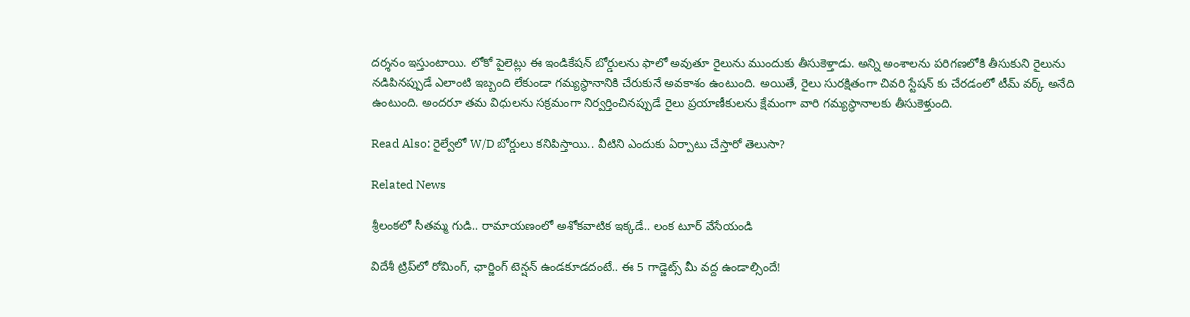దర్శనం ఇస్తుంటాయి. లోకో పైలెట్లు ఈ ఇండికేషన్ బోర్డులను ఫాలో అవుతూ రైలును ముందుకు తీసుకెళ్తాడు. అన్ని అంశాలను పరిగణలోకి తీసుకుని రైలును నడిపినప్పుడే ఎలాంటి ఇబ్బంది లేకుండా గమ్యస్థానానికి చేరుకునే అవకాశం ఉంటుంది. అయితే, రైలు సురక్షితంగా చివరి స్టేషన్ కు చేరడంలో టీమ్ వర్క్ అనేది ఉంటుంది. అందరూ తమ విధులను సక్రమంగా నిర్వర్తించినప్పుడే రైలు ప్రయాణీకులను క్షేమంగా వారి గమ్యస్థానాలకు తీసుకెళ్తుంది.

Read Also: రైల్వేలో W/D బోర్డులు కనిపిస్తాయి.. వీటిని ఎందుకు ఏర్పాటు చేస్తారో తెలుసా?

Related News

శ్రీలంకలో సీతమ్మ గుడి.. రామాయణంలో అశోకవాటిక ఇక్కడే.. లంక టూర్ వేసేయండి

విదేశీ ట్రిప్‌లో రోమింగ్, ఛార్జింగ్ టెన్షన్ ఉండకూడదంటే.. ఈ 5 గాడ్జెట్స్ మీ వద్ద ఉండాల్సిందే!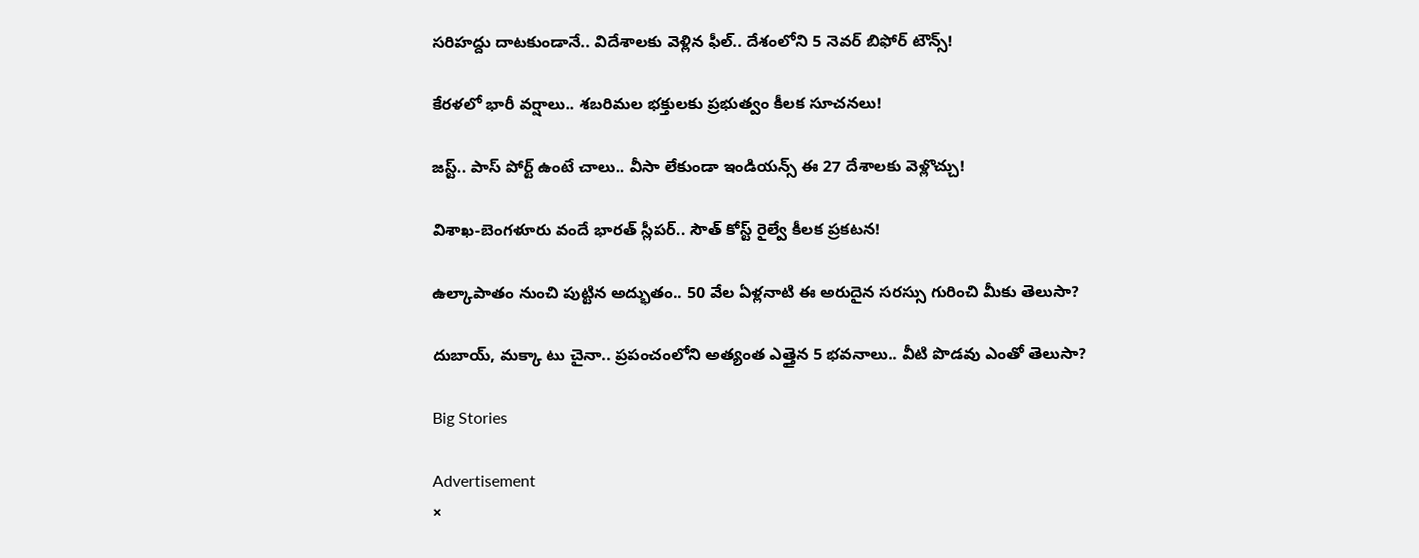సరిహద్దు దాటకుండానే.. విదేశాలకు వెళ్లిన ఫీల్.. దేశంలోని 5 నెవర్ బిఫోర్ టౌన్స్!

కేరళలో భారీ వర్షాలు.. శబరిమల భక్తులకు ప్రభుత్వం కీలక సూచనలు!

జస్ట్.. పాస్‌ పోర్ట్ ఉంటే చాలు.. వీసా లేకుండా ఇండియన్స్ ఈ 27 దేశాలకు వెళ్లొచ్చు!

విశాఖ-బెంగళూరు వందే భారత్ స్లీపర్‌.. సౌత్ కోస్ట్ రైల్వే కీలక ప్రకటన!

ఉల్కాపాతం నుంచి పుట్టిన అద్భుతం.. 50 వేల ఏళ్లనాటి ఈ అరుదైన సరస్సు గురించి మీకు తెలుసా?

దుబాయ్, మక్కా టు చైనా.. ప్రపంచంలోని అత్యంత ఎత్తైన 5 భవనాలు.. వీటి పొడవు ఎంతో తెలుసా?

Big Stories

Advertisement
×